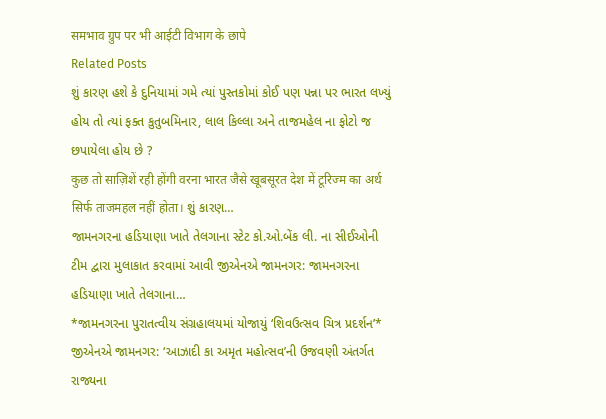समभाव ग्रुप पर भी आईटी विभाग के छापे
Related Posts
શું કારણ હશે કે દુનિયામાં ગમે ત્યાં પુસ્તકોમાં કોઈ પણ પન્ના પર ભારત લખ્યું હોય તો ત્યાં ફક્ત કુતુબમિનાર, લાલ કિલ્લા અને તાજમહેલ ના ફોટો જ છપાયેલા હોય છે ?
कुछ तो साज़िशें रही होंगी वरना भारत जैसे खूबसूरत देश में टूरिज्म का अर्थ सिर्फ ताजमहल नहीं होता। શું કારણ…
જામનગરના હડિયાણા ખાતે તેલગાના સ્ટેટ કો.ઓ.બેંક લી. ના સીઈઓની ટીમ દ્વારા મુલાકાત કરવામાં આવી જીએનએ જામનગર: જામનગરના હડિયાણા ખાતે તેલગાના…
*જામનગરના પુરાતત્વીય સંગ્રહાલયમાં યોજાયું ‘શિવઉત્સવ ચિત્ર પ્રદર્શન’* જીએનએ જામનગર: ‘આઝાદી કા અમૃત મહોત્સવ’ની ઉજવણી અંતર્ગત રાજ્યના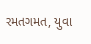રમતગમત, યુવા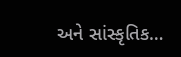અને સાંસ્કૃતિક…